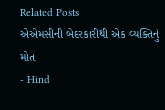Related Posts
એએમસીની બેદરકારીથી એક વ્યક્તિનું મોત
- Hind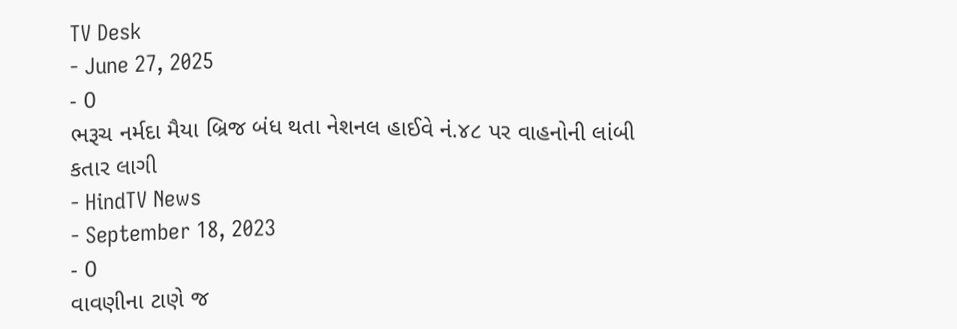TV Desk
- June 27, 2025
- 0
ભરૂચ નર્મદા મૈયા બ્રિજ બંધ થતા નેશનલ હાઈવે નં.૪૮ પર વાહનોની લાંબી કતાર લાગી
- HindTV News
- September 18, 2023
- 0
વાવણીના ટાણે જ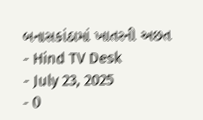બનાસકાંઠામાં ખાતરની અછત
- Hind TV Desk
- July 23, 2025
- 0